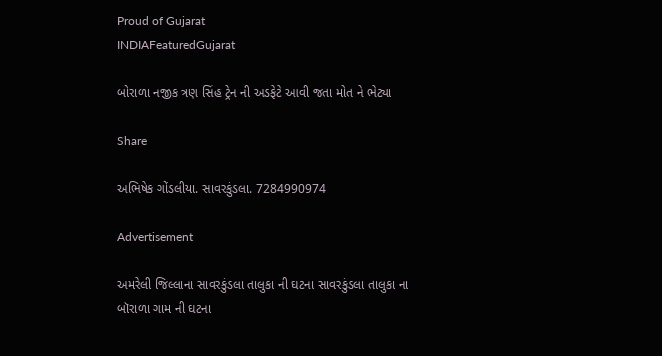Proud of Gujarat
INDIAFeaturedGujarat

બોરાળા નજીક ત્રણ સિંહ ટ્રેન ની અડફેટે આવી જતા મોત ને ભેટ્યા

Share

અભિષેક ગોંડલીયા. સાવરકુંડલા. 7284990974

Advertisement

અમરેલી જિલ્લાના સાવરકુંડલા તાલુકા ની ઘટના સાવરકુંડલા તાલુકા ના બૉરાળા ગામ ની ઘટના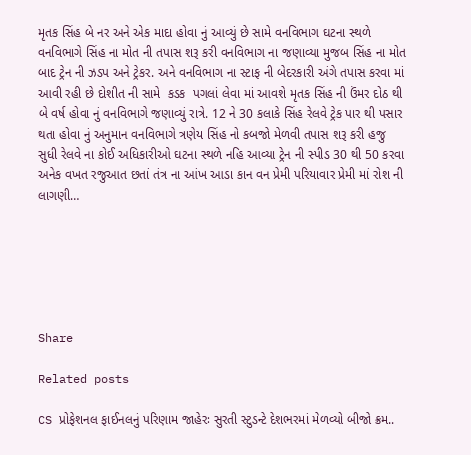મૃતક સિંહ બે નર અને એક માદા હોવા નું આવ્યું છે સામે વનવિભાગ ઘટના સ્થળે વનવિભાગે સિંહ ના મોત ની તપાસ શરૂ કરી વનવિભાગ ના જણાવ્યા મુજબ સિંહ ના મોત બાદ ટ્રેન ની ઝડપ અને ટ્રેકર. અને વનવિભાગ ના સ્ટાફ ની બેદરકારી અંગે તપાસ કરવા માં આવી રહી છે દોશીત ની સામે  કડક  પગલાં લેવા માં આવશે મૃતક સિંહ ની ઉંમર દોઠ થી બે વર્ષ હોવા નું વનવિભાગે જણાવ્યું રાત્રે. 12 ને 30 કલાકે સિંહ રેલવે ટ્રેક પાર થી પસાર થતા હોવા નું અનુમાન વનવિભાગે ત્રણેય સિંહ નો કબજો મેળવી તપાસ શરૂ કરી હજુ સુધી રેલવે ના કોઈ અધિકારીઓ ઘટના સ્થળે નહિ આવ્યા ટ્રેન ની સ્પીડ 30 થી 50 કરવા અનેક વખત રજુઆત છતાં તંત્ર ના આંખ આડા કાન વન પ્રેમી પરિયાવાર પ્રેમી માં રોશ ની લાગણી…






Share

Related posts

CS પ્રોફેશનલ ફાઈનલનું પરિણામ જાહેરઃ સુરતી સ્ટુડન્ટે દેશભરમાં મેળવ્યો બીજો ક્રમ..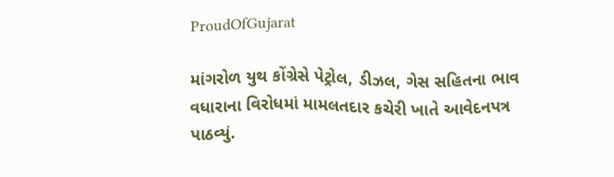ProudOfGujarat

માંગરોળ યુથ કોંગ્રેસે પેટ્રોલ, ડીઝલ, ગેસ સહિતના ભાવ વધારાના વિરોધમાં મામલતદાર કચેરી ખાતે આવેદનપત્ર પાઠવ્યું.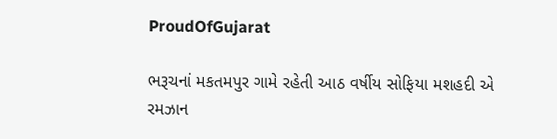ProudOfGujarat

ભરૂચનાં મકતમપુર ગામે રહેતી આઠ વર્ષીય સોફિયા મશહદી એ રમઝાન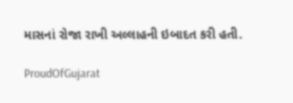માસનાં રોજા રાખી અલ્લાહની ઇબાદત કરી હતી.

ProudOfGujarat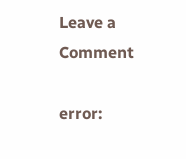Leave a Comment

error: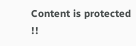Content is protected !!